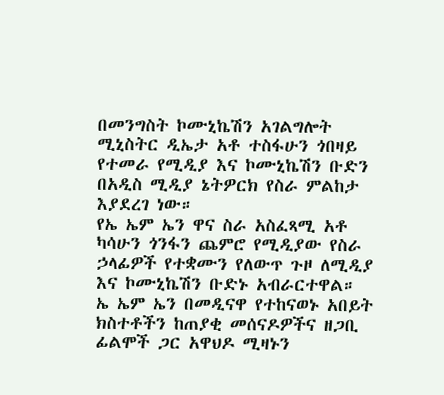በመንግስት ኮሙኒኬሽን አገልግሎት ሚኒስትር ዲኤታ አቶ ተስፋሁን ጎበዛይ የተመራ የሚዲያ እና ኮሙኒኬሽን ቡድን በአዲስ ሚዲያ ኔትዎርክ የስራ ምልከታ እያደረገ ነው።
የኤ ኤም ኤን ዋና ስራ አስፈጻሚ አቶ ካሳሁን ጎንፋን ጨምሮ የሚዲያው የስራ ኃላፊዎች የተቋሙን የለውጥ ጉዞ ለሚዲያ እና ኮሙኒኬሽን ቡድኑ አብራርተዋል።
ኤ ኤም ኤን በመዲናዋ የተከናወኑ አበይት ክስተቶችን ከጠያቂ መሰናዶዎችና ዘጋቢ ፊልሞች ጋር አዋህዶ ሚዛኑን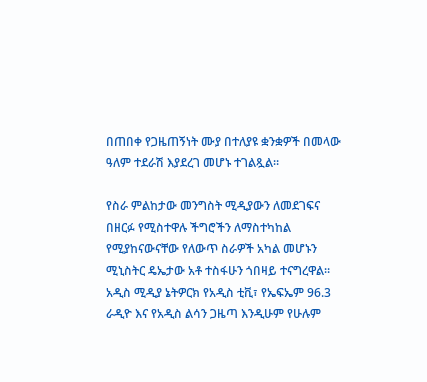በጠበቀ የጋዜጠኝነት ሙያ በተለያዩ ቋንቋዎች በመላው ዓለም ተደራሽ እያደረገ መሆኑ ተገልጿል።

የስራ ምልከታው መንግስት ሚዲያውን ለመደገፍና በዘርፉ የሚስተዋሉ ችግሮችን ለማስተካከል የሚያከናውናቸው የለውጥ ስራዎች አካል መሆኑን ሚኒስትር ዴኤታው አቶ ተስፋሁን ጎበዛይ ተናግረዋል።
አዲስ ሚዲያ ኔትዎርክ የአዲስ ቲቪ፣ የኤፍኤም 96.3 ራዲዮ እና የአዲስ ልሳን ጋዜጣ እንዲሁም የሁሉም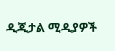ዲጂታል ሚዲያዎች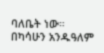ባለቤት ነው።
በካሳሁን አንዱዓለም